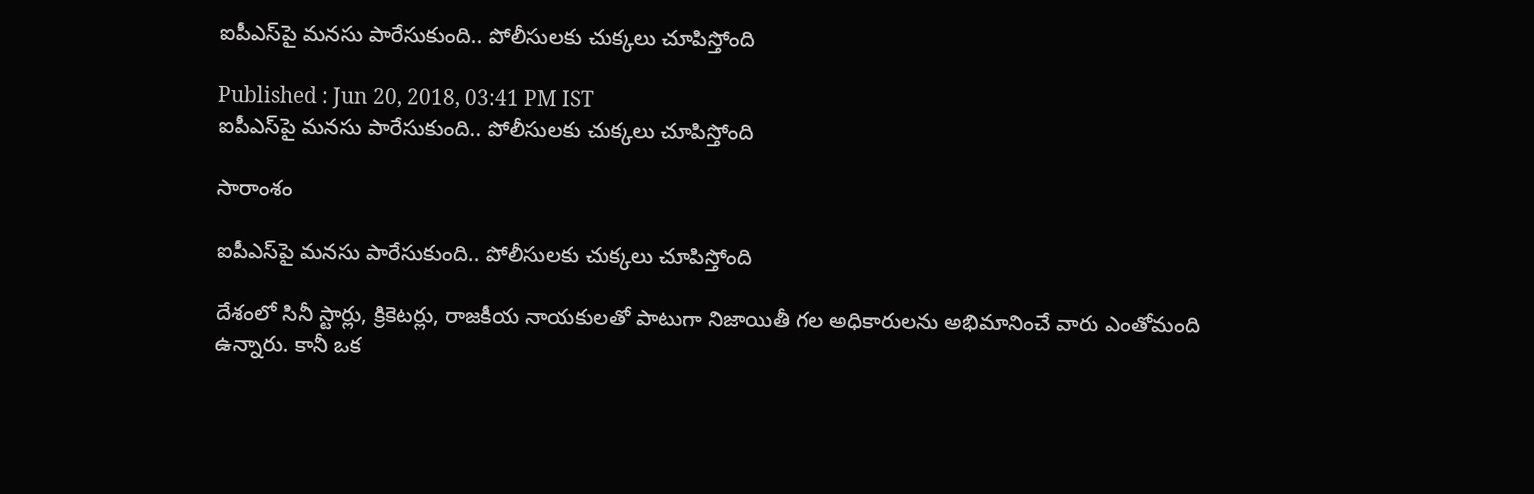ఐపీఎస్‌పై మనసు పారేసుకుంది.. పోలీసులకు చుక్కలు చూపిస్తోంది

Published : Jun 20, 2018, 03:41 PM IST
ఐపీఎస్‌పై మనసు పారేసుకుంది.. పోలీసులకు చుక్కలు చూపిస్తోంది

సారాంశం

ఐపీఎస్‌పై మనసు పారేసుకుంది.. పోలీసులకు చుక్కలు చూపిస్తోంది

దేశంలో సినీ స్టార్లు, క్రికెటర్లు, రాజకీయ నాయకులతో పాటుగా నిజాయితీ గల అధికారులను అభిమానించే వారు ఎంతోమంది ఉన్నారు. కానీ ఒక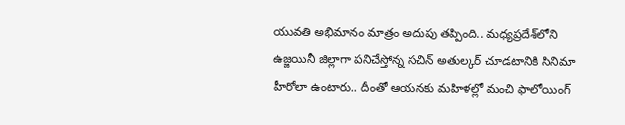యువతి అభిమానం మాత్రం అదుపు తప్పింది.. మధ్యప్రదేశ్‌లోని ఉజ్జయినీ జిల్లాగా పనిచేస్తోన్న సచిన్ అతుల్కర్ చూడటానికి సినిమా హీరోలా ఉంటారు.. దీంతో ఆయనకు మహిళల్లో మంచి ఫాలోయింగ్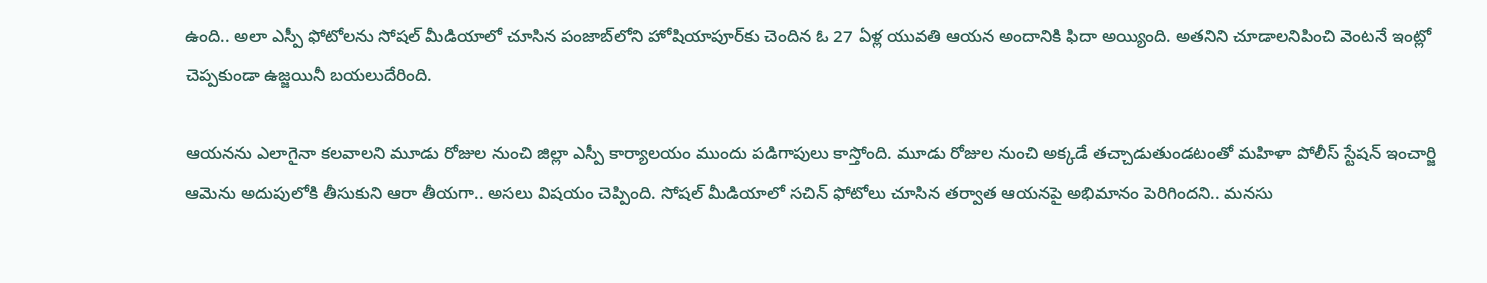ఉంది.. అలా ఎస్పీ ఫోటోలను సోషల్ మీడియాలో చూసిన పంజాబ్‌లోని హోషియాపూర్‌కు చెందిన ఓ 27 ఏళ్ల యువతి ఆయన అందానికి ఫిదా అయ్యింది. అతనిని చూడాలనిపించి వెంటనే ఇంట్లో చెప్పకుండా ఉజ్జయినీ బయలుదేరింది.

ఆయనను ఎలాగైనా కలవాలని మూడు రోజుల నుంచి జిల్లా ఎస్పీ కార్యాలయం ముందు పడిగాపులు కాస్తోంది. మూడు రోజుల నుంచి అక్కడే తచ్చాడుతుండటంతో మహిళా పోలీస్ స్టేషన్ ఇంచార్జి ఆమెను అదుపులోకి తీసుకుని ఆరా తీయగా.. అసలు విషయం చెప్పింది. సోషల్ మీడియాలో సచిన్ ఫోటోలు చూసిన తర్వాత ఆయనపై అభిమానం పెరిగిందని.. మనసు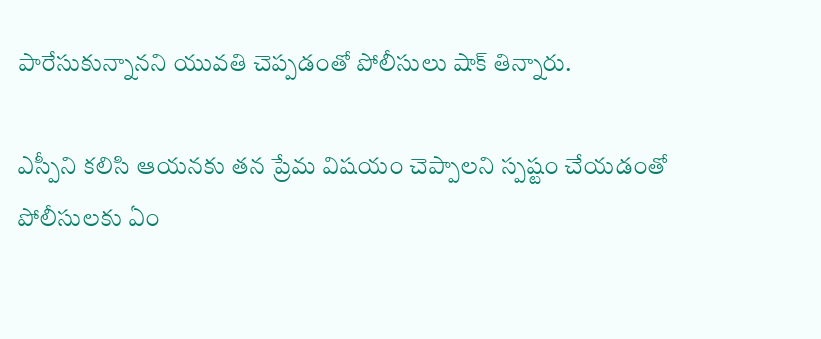పారేసుకున్నానని యువతి చెప్పడంతో పోలీసులు షాక్ తిన్నారు.

ఎస్పీని కలిసి ఆయనకు తన ప్రేమ విషయం చెప్పాలని స్పష్టం చేయడంతో పోలీసులకు ఏం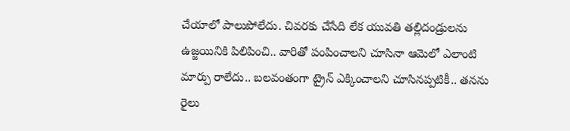చేయాలో పాలుపోలేదు. చివరకు చేసేది లేక యువతి తల్లిదండ్రులను ఉజ్జయినికి పిలిపించి.. వారితో పంపించాలని చూసినా ఆమెలో ఎలాంటి మార్పు రాలేదు.. బలవంతంగా ట్రైన్ ఎక్కించాలని చూసినప్పటికీ.. తనను రైలు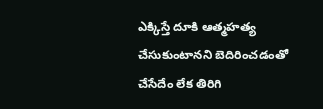ఎక్కిస్తే దూకి ఆత్మహత్య చేసుకుంటానని బెదిరించడంతో చేసేదేం లేక తిరిగి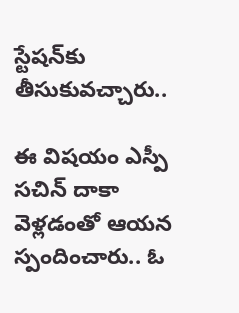స్టేషన్‌కు తీసుకువచ్చారు..

ఈ విషయం ఎస్పీ సచిన్ దాకా వెళ్లడంతో ఆయన స్పందించారు.. ఓ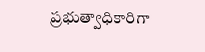ప్రభుత్వాధికారిగా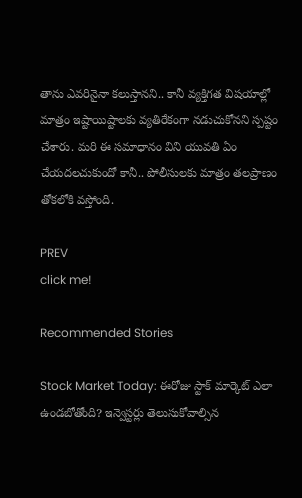తాను ఎవరినైనా కలుస్తానని.. కానీ వ్యక్తిగత విషయాల్లో మాత్రం ఇష్టాయిష్టాలకు వ్యతిరేకంగా నడుచుకోనని స్పష్టం చేశారు. మరి ఈ సమాధానం విని యువతి ఏం చేయదలచుకుందో కానీ.. పోలీసులకు మాత్రం తలప్రాణం తోకలోకి వస్తోంది.

PREV
click me!

Recommended Stories

Stock Market Today: ఈరోజు స్టాక్ మార్కెట్ ఎలా ఉండబోతోంది? ఇన్వెస్టర్లు తెలుసుకోవాల్సిన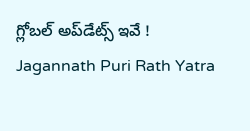గ్లోబల్ అప్‌డేట్స్ ఇవే !
Jagannath Puri Rath Yatra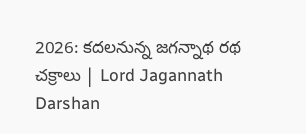2026: కదలనున్న జగన్నాథ రథ చక్రాలు | Lord Jagannath Darshan